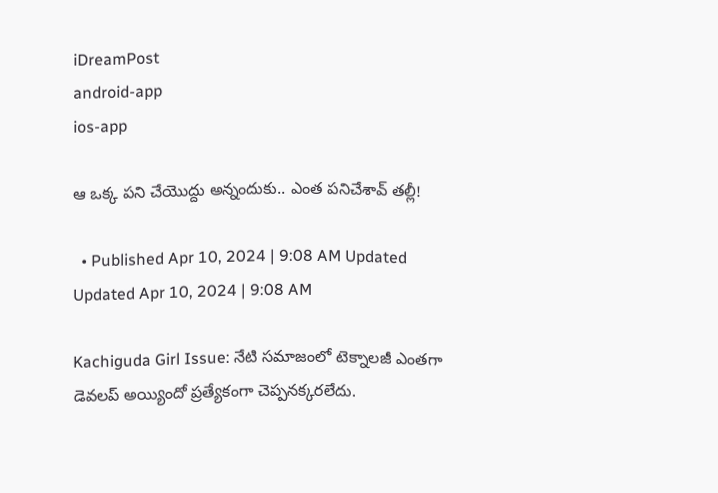iDreamPost
android-app
ios-app

ఆ ఒక్క పని చేయొద్దు అన్నందుకు.. ఎంత పనిచేశావ్ తల్లీ!

  • Published Apr 10, 2024 | 9:08 AM Updated Updated Apr 10, 2024 | 9:08 AM

Kachiguda Girl Issue: నేటి సమాజంలో టెక్నాలజీ ఎంతగా డెవలప్ అయ్యిందో ప్రత్యేకంగా చెప్పనక్కరలేదు.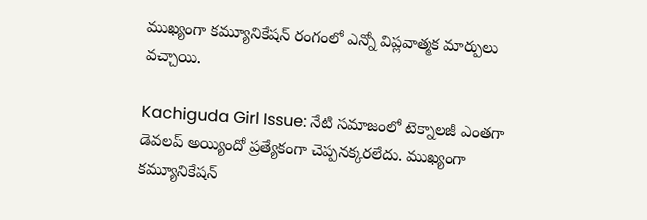ముఖ్యంగా కమ్యూనికేషన్ రంగంలో ఎన్నో విప్లవాత్మక మార్పులు వచ్చాయి.

Kachiguda Girl Issue: నేటి సమాజంలో టెక్నాలజీ ఎంతగా డెవలప్ అయ్యిందో ప్రత్యేకంగా చెప్పనక్కరలేదు. ముఖ్యంగా కమ్యూనికేషన్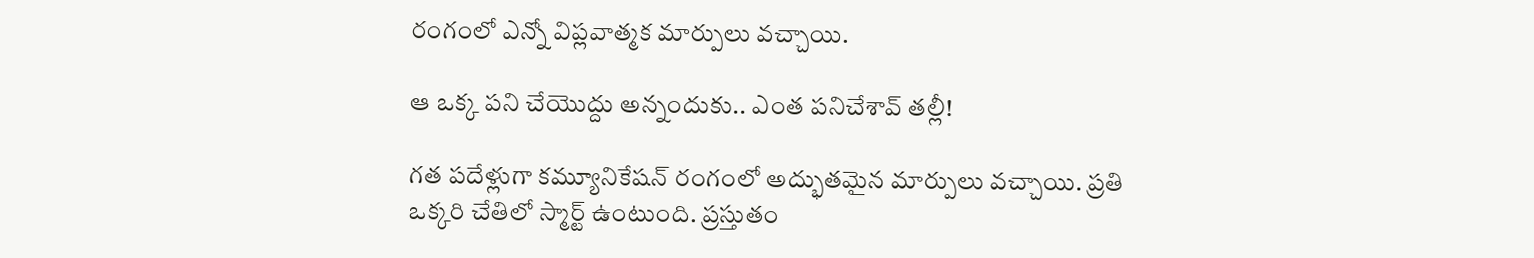రంగంలో ఎన్నో విప్లవాత్మక మార్పులు వచ్చాయి.

ఆ ఒక్క పని చేయొద్దు అన్నందుకు.. ఎంత పనిచేశావ్ తల్లీ!

గత పదేళ్లుగా కమ్యూనికేషన్ రంగంలో అద్భుతమైన మార్పులు వచ్చాయి. ప్రతి ఒక్కరి చేతిలో స్మార్ట్ ఉంటుంది. ప్రస్తుతం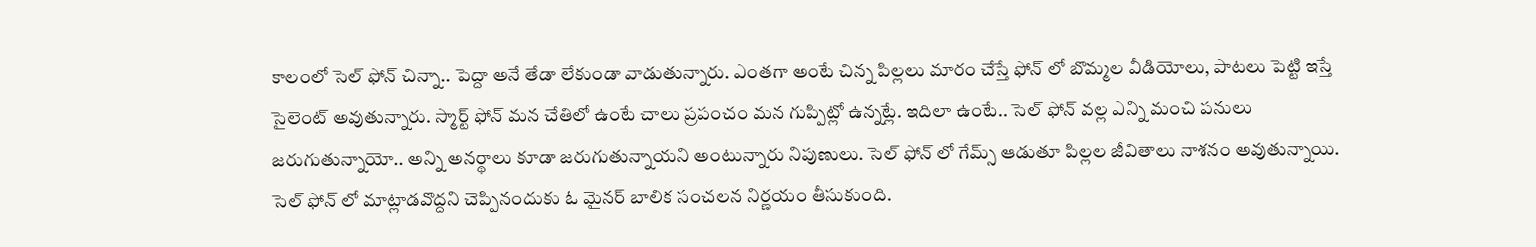కాలంలో సెల్ ఫోన్ చిన్నా.. పెద్దా అనే తేడా లేకుండా వాడుతున్నారు. ఎంతగా అంటే చిన్న పిల్లలు మారం చేస్తే ఫోన్ లో బొమ్మల వీడియోలు, పాటలు పెట్టి ఇస్తే సైలెంట్ అవుతున్నారు. స్మార్ట్ ఫోన్ మన చేతిలో ఉంటే చాలు ప్రపంచం మన గుప్పిట్లో ఉన్నట్లే. ఇదిలా ఉంటే.. సెల్ ఫోన్ వల్ల ఎన్ని మంచి పనులు జరుగుతున్నాయో.. అన్ని అనర్థాలు కూడా జరుగుతున్నాయని అంటున్నారు నిపుణులు. సెల్ ఫోన్ లో గేమ్స్ ఆడుతూ పిల్లల జీవితాలు నాశనం అవుతున్నాయి. సెల్ ఫోన్ లో మాట్లాడవొద్దని చెప్పినందుకు ఓ మైనర్ బాలిక సంచలన నిర్ణయం తీసుకుంది.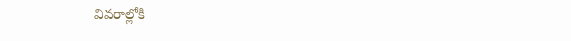వివరాల్లోకి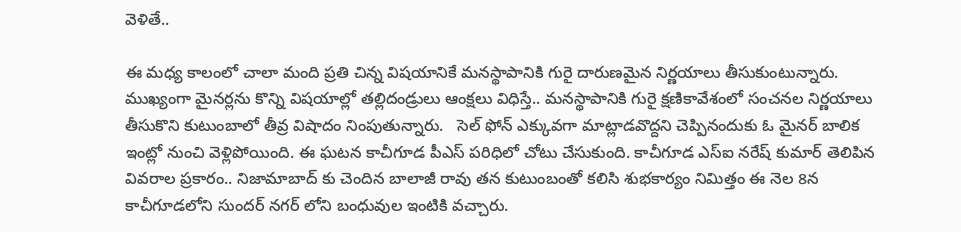వెళితే..

ఈ మధ్య కాలంలో చాలా మంది ప్రతి చిన్న విషయానికే మనస్థాపానికి గురై దారుణమైన నిర్ణయాలు తీసుకుంటున్నారు. ముఖ్యంగా మైనర్లను కొన్ని విషయాల్లో తల్లిదండ్రులు ఆంక్షలు విధిస్తే.. మనస్థాపానికి గురై క్షణికావేశంలో సంచనల నిర్ణయాలు తీసుకొని కుటుంబాలో తీవ్ర విషాదం నింపుతున్నారు.   సెల్ ఫోన్ ఎక్కువగా మాట్లాడవొద్దని చెప్పినందుకు ఓ మైనర్ బాలిక ఇంట్లో నుంచి వెళ్లిపోయింది. ఈ ఘటన కాచీగూడ పీఎస్ పరిధిలో చోటు చేసుకుంది. కాచీగూడ ఎస్‌ఐ నరేష్ కుమార్ తెలిపిన వివరాల ప్రకారం.. నిజామాబాద్ కు చెందిన బాలాజీ రావు తన కుటుంబంతో కలిసి శుభకార్యం నిమిత్తం ఈ నెల 8న కాచీగూడలోని సుందర్ నగర్ లోని బంధువుల ఇంటికి వచ్చారు.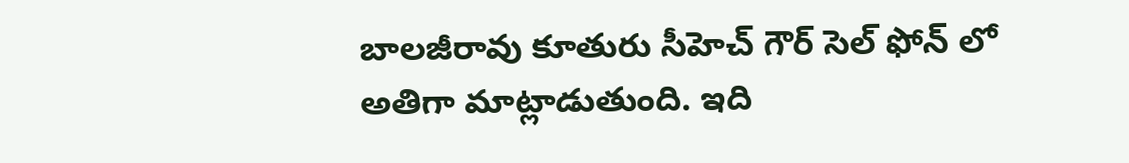బాలజీరావు కూతురు సీహెచ్ గౌర్ సెల్ ఫోన్ లో అతిగా మాట్లాడుతుంది. ఇది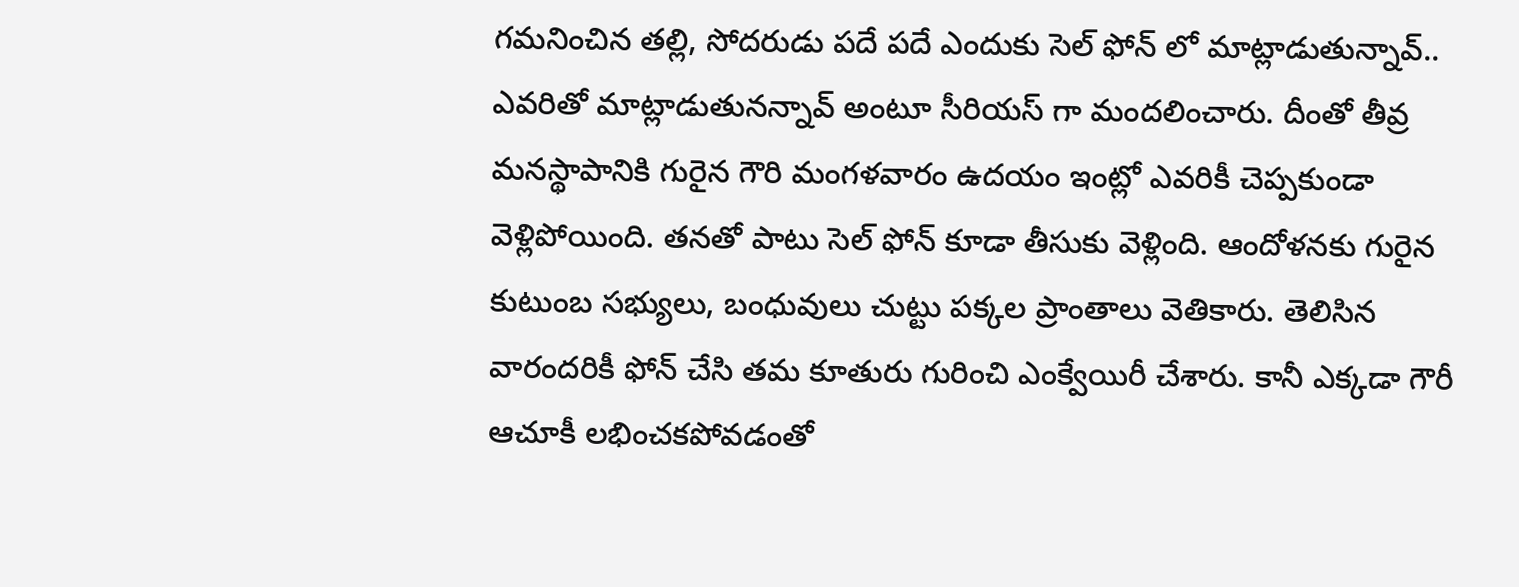గమనించిన తల్లి, సోదరుడు పదే పదే ఎందుకు సెల్ ఫోన్ లో మాట్లాడుతున్నావ్.. ఎవరితో మాట్లాడుతునన్నావ్ అంటూ సీరియస్ గా మందలించారు. దీంతో తీవ్ర మనస్థాపానికి గురైన గౌరి మంగళవారం ఉదయం ఇంట్లో ఎవరికీ చెప్పకుండా వెళ్లిపోయింది. తనతో పాటు సెల్ ఫోన్ కూడా తీసుకు వెళ్లింది. ఆందోళనకు గురైన కుటుంబ సభ్యులు, బంధువులు చుట్టు పక్కల ప్రాంతాలు వెతికారు. తెలిసిన వారందరికీ ఫోన్ చేసి తమ కూతురు గురించి ఎంక్వేయిరీ చేశారు. కానీ ఎక్కడా గౌరీ ఆచూకీ లభించకపోవడంతో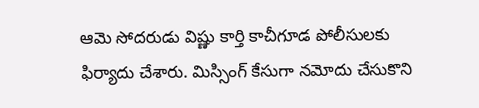ఆమె సోదరుడు విష్ణు కార్తి కాచీగూడ పోలీసులకు ఫిర్యాదు చేశారు. మిస్సింగ్ కేసుగా నమోదు చేసుకొని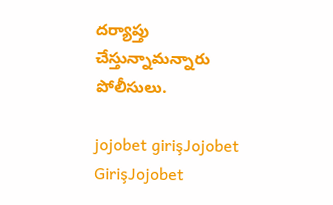దర్యాప్తు చేస్తున్నామన్నారు పోలీసులు.

jojobet girişJojobet GirişJojobet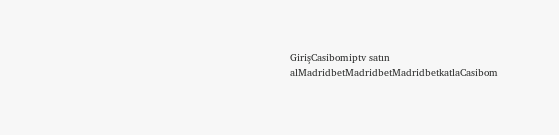GirişCasibomiptv satın alMadridbetMadridbetMadridbetkatlaCasibom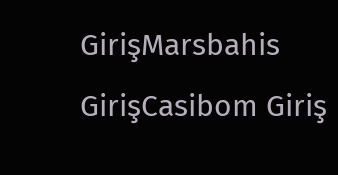GirişMarsbahis GirişCasibom Giriş